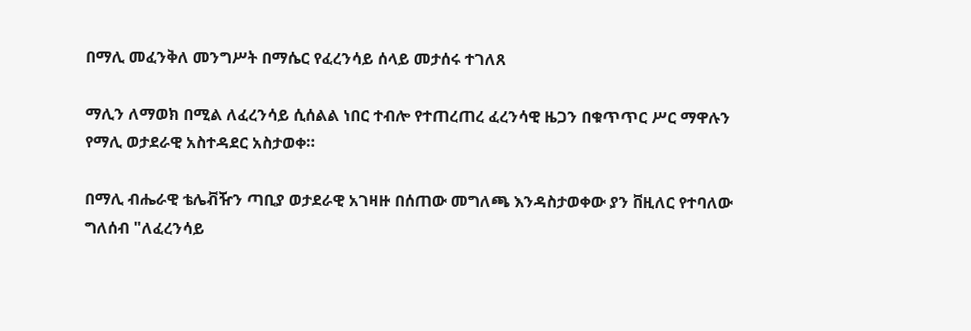በማሊ መፈንቅለ መንግሥት በማሴር የፈረንሳይ ሰላይ መታሰሩ ተገለጸ

ማሊን ለማወክ በሚል ለፈረንሳይ ሲሰልል ነበር ተብሎ የተጠረጠረ ፈረንሳዊ ዜጋን በቁጥጥር ሥር ማዋሉን የማሊ ወታደራዊ አስተዳደር አስታወቀ።

በማሊ ብሔራዊ ቴሌቭዥን ጣቢያ ወታደራዊ አገዛዙ በሰጠው መግለጫ እንዳስታወቀው ያን ቨዚለር የተባለው ግለሰብ "ለፈረንሳይ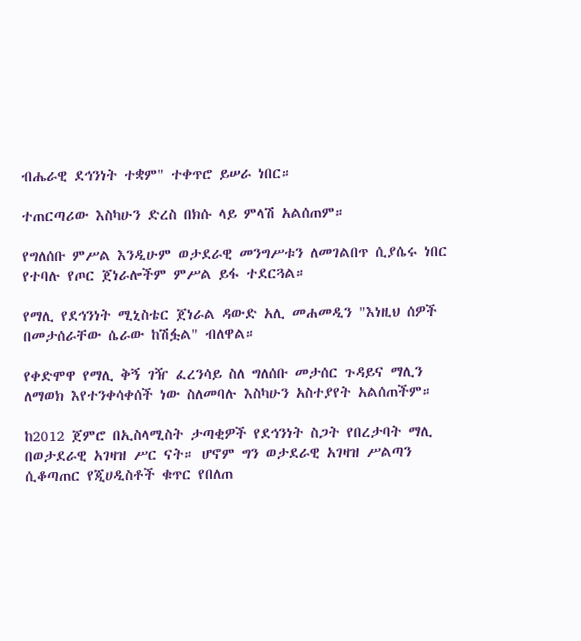ብሔራዊ ደኅንነት ተቋም" ተቀጥሮ ይሠራ ነበር።

ተጠርጣሪው እስካሁን ድረስ በክሱ ላይ ምላሽ አልሰጠም።

የግለሰቡ ምሥል እንዲሁም ወታደራዊ መንግሥቱን ለመገልበጥ ሲያሴሩ ነበር የተባሉ የጦር ጀነራሎችም ምሥል ይፋ ተደርጓል።

የማሊ የደኅንነት ሚኒስቴር ጀነራል ዳውድ አሊ መሐመዲን "እነዚህ ሰዎች በመታሰራቸው ሴራው ከሽፏል" ብለዋል።

የቀድሞዋ የማሊ ቅኝ ገዥ ፈረንሳይ ስለ ግለሰቡ መታሰር ጉዳይና ማሊን ለማወክ እየተንቀሳቀሰች ነው ስለመባሉ እስካሁን አስተያየት አልሰጠችም።

ከ2012 ጀምሮ በኢስላሚስት ታጣቂዎች የደኅንነት ስጋት የበረታባት ማሊ በወታደራዊ አገዛዝ ሥር ናት። ሆኖም ግን ወታደራዊ አገዛዝ ሥልጣን ሲቆጣጠር የጂሀዲስቶች ቁጥር የበለጠ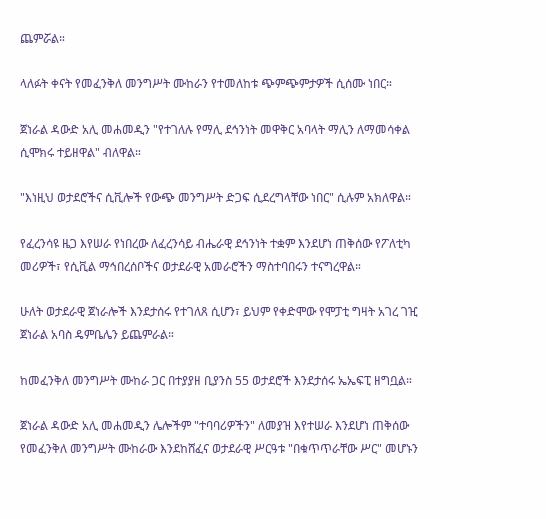ጨምሯል።

ላለፉት ቀናት የመፈንቅለ መንግሥት ሙከራን የተመለከቱ ጭምጭምታዎች ሲሰሙ ነበር።

ጀነራል ዳውድ አሊ መሐመዲን "የተገለሉ የማሊ ደኅንነት መዋቅር አባላት ማሊን ለማመሳቀል ሲሞክሩ ተይዘዋል" ብለዋል።

"እነዚህ ወታደሮችና ሲቪሎች የውጭ መንግሥት ድጋፍ ሲደረግላቸው ነበር" ሲሉም አክለዋል።

የፈረንሳዩ ዜጋ እየሠራ የነበረው ለፈረንሳይ ብሔራዊ ደኅንነት ተቋም እንደሆነ ጠቅሰው የፖለቲካ መሪዎች፣ የሲቪል ማኅበረሰቦችና ወታደራዊ አመራሮችን ማስተባበሩን ተናግረዋል።

ሁለት ወታደራዊ ጀነራሎች እንደታሰሩ የተገለጸ ሲሆን፣ ይህም የቀድሞው የሞፓቲ ግዛት አገረ ገዢ ጀነራል አባስ ዴምቤሌን ይጨምራል።

ከመፈንቅለ መንግሥት ሙከራ ጋር በተያያዘ ቢያንስ 55 ወታደሮች እንደታሰሩ ኤኤፍፒ ዘግቧል።

ጀነራል ዳውድ አሊ መሐመዲን ሌሎችም "ተባባሪዎችን" ለመያዝ እየተሠራ እንደሆነ ጠቅሰው የመፈንቅለ መንግሥት ሙከራው እንደከሸፈና ወታደራዊ ሥርዓቱ "በቁጥጥራቸው ሥር" መሆኑን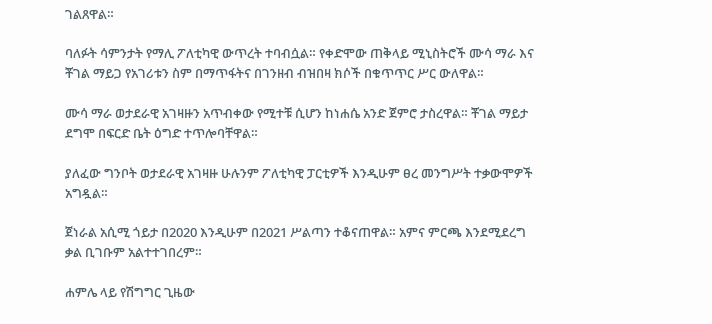ገልጸዋል።

ባለፉት ሳምንታት የማሊ ፖለቲካዊ ውጥረት ተባብሷል። የቀድሞው ጠቅላይ ሚኒስትሮች ሙሳ ማራ እና ቾገል ማይጋ የአገሪቱን ስም በማጥፋትና በገንዘብ ብዝበዛ ክሶች በቁጥጥር ሥር ውለዋል።

ሙሳ ማራ ወታደራዊ አገዛዙን አጥብቀው የሚተቹ ሲሆን ከነሐሴ አንድ ጀምሮ ታስረዋል። ቾገል ማይታ ደግሞ በፍርድ ቤት ዕግድ ተጥሎባቸዋል።

ያለፈው ግንቦት ወታደራዊ አገዛዙ ሁሉንም ፖለቲካዊ ፓርቲዎች እንዲሁም ፀረ መንግሥት ተቃውሞዎች አግዷል።

ጀነራል አሲሚ ጎይታ በ2020 እንዲሁም በ2021 ሥልጣን ተቆናጠዋል። አምና ምርጫ እንደሚደረግ ቃል ቢገቡም አልተተገበረም።

ሐምሌ ላይ የሽግግር ጊዜው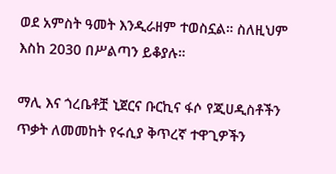ወደ አምስት ዓመት እንዲራዘም ተወስኗል። ስለዚህም እስከ 2030 በሥልጣን ይቆያሉ።

ማሊ እና ጎረቤቶቿ ኒጀርና ቡርኪና ፋሶ የጂሀዲስቶችን ጥቃት ለመመከት የሩሲያ ቅጥረኛ ተዋጊዎችን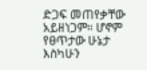ድጋፍ መጠየቃቸው አይዘነጋም። ሆኖም የፀጥታው ሁኔታ እስካሁን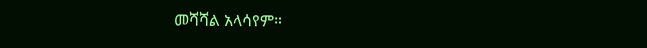መሻሻል አላሳየም።